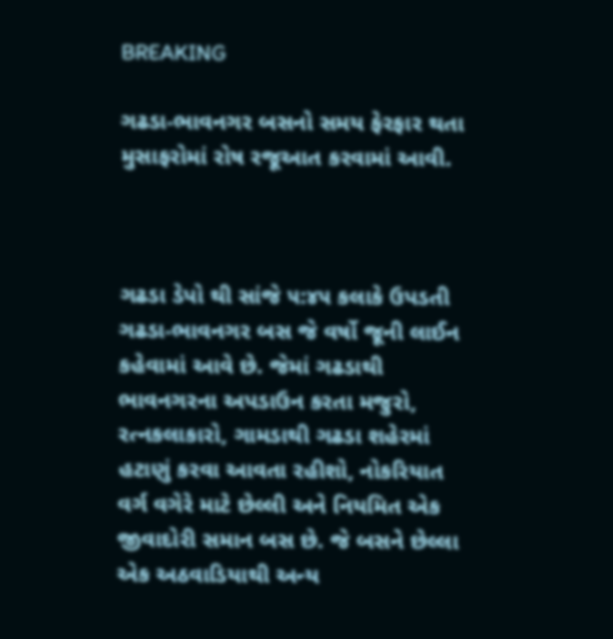BREAKING

ગઢડા-ભાવનગર બસનો સમય ફેરફાર થતા મુસાફરોમાં રોષ રજૂઆત કરવામાં આવી.



ગઢડા ડેપો થી સાંજે ૫:૪૫ કલાકે ઉપડતી ગઢડા-ભાવનગર બસ જે વર્ષો જૂની લાઈન કહેવામાં આવે છે. જેમાં ગઢડાથી ભાવનગરના અપડાઉન કરતા મજુરો, રત્નકલાકારો, ગામડાથી ગઢડા શહેરમાં હટાણું કરવા આવતા રહીશો, નોકરિયાત વર્ગ વગેરે માટે છેલ્લી અને નિયમિત એક જીવાદોરી સમાન બસ છે. જે બસને છેલ્લા એક અઠવાડિયાથી અન્ય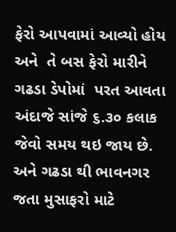ફેરો આપવામાં આવ્યો હોય અને  તે બસ ફેરો મારીને ગઢડા ડેપોમાં  પરત આવતા અંદાજે સાંજે ૬.૩૦ કલાક જેવો સમય થઇ જાય છે. અને ગઢડા થી ભાવનગર જતા મુસાફરો માટે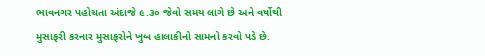ભાવનગર પહોચતા અંદાજે ૯.૩૦ જેવો સમય લાગે છે અને વર્ષોથી મુસાફરી કરનાર મુસાફરોને ખુબ હાલાકીનો સામનો કરવો પડે છે.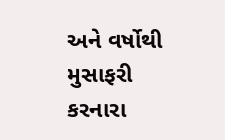અને વર્ષોથી મુસાફરી કરનારા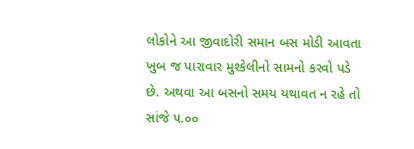લોકોને આ જીવાદોરી સમાન બસ મોડી આવતા ખુબ જ પારાવાર મુશ્કેલીનો સામનો કરવો પડે છે. અથવા આ બસનો સમય યથાવત ન રહે તો સાંજે ૫.૦૦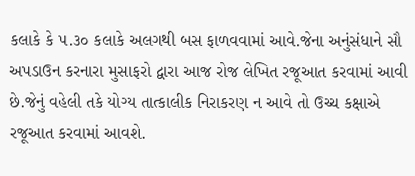કલાકે કે ૫.૩૦ કલાકે અલગથી બસ ફાળવવામાં આવે.જેના અનુંસંધાને સૌ અપડાઉન કરનારા મુસાફરો દ્વારા આજ રોજ લેખિત રજૂઆત કરવામાં આવી છે.જેનું વહેલી તકે યોગ્ય તાત્કાલીક નિરાકરણ ન આવે તો ઉચ્ચ કક્ષાએ રજૂઆત કરવામાં આવશે.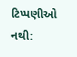ટિપ્પણીઓ નથી: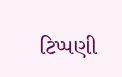ટિપ્પણી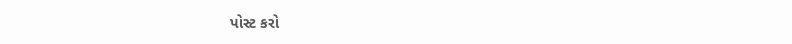પોસ્ટ કરો